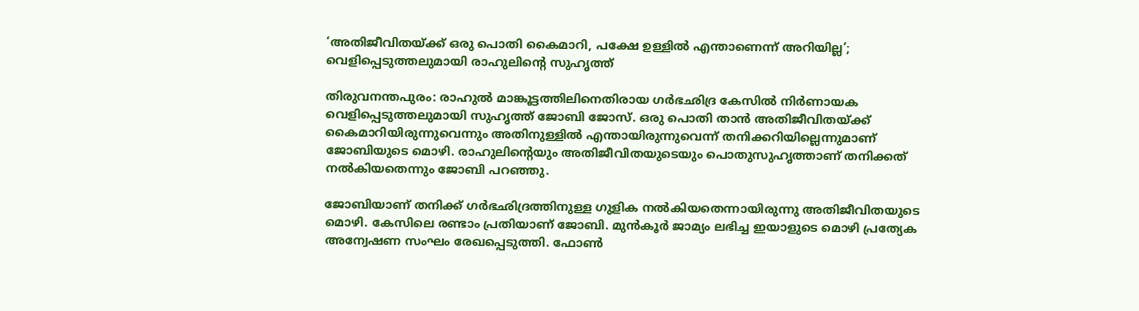‘അതിജീവിതയ്‌ക്ക് ഒരു പൊതി കൈമാറി, പക്ഷേ ഉള്ളിൽ എന്താണെന്ന് അറിയില്ല’; വെളിപ്പെടുത്തലുമായി രാഹുലിന്റെ സുഹൃത്ത്

തിരുവനന്തപുരം: രാഹുൽ മാങ്കൂട്ടത്തിലിനെതിരായ ഗർഭഛിദ്ര കേസിൽ നിർണായക വെളിപ്പെടുത്തലുമായി സുഹൃത്ത് ജോബി ജോസ്. ഒരു പൊതി താൻ അതിജീവിതയ്‌ക്ക് കൈമാറിയിരുന്നുവെന്നും അതിനുള്ളിൽ എന്തായിരുന്നുവെന്ന് തനിക്കറിയില്ലെന്നുമാണ് ജോബിയുടെ മൊഴി. രാഹുലിന്റെയും അതിജീവിതയുടെയും പൊതുസുഹൃത്താണ് തനിക്കത് നൽകിയതെന്നും ജോബി പറഞ്ഞു.

ജോബിയാണ് തനിക്ക് ഗർഭഛിദ്രത്തിനുള്ള ഗുളിക നൽകിയതെന്നായിരുന്നു അതിജീവിതയുടെ മൊഴി. കേസിലെ രണ്ടാം പ്രതിയാണ് ജോബി. മുൻകൂർ ജാമ്യം ലഭിച്ച ഇയാളുടെ മൊഴി പ്രത്യേക അന്വേഷണ സംഘം രേഖപ്പെടുത്തി. ഫോൺ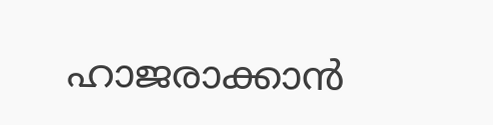ഹാജരാക്കാൻ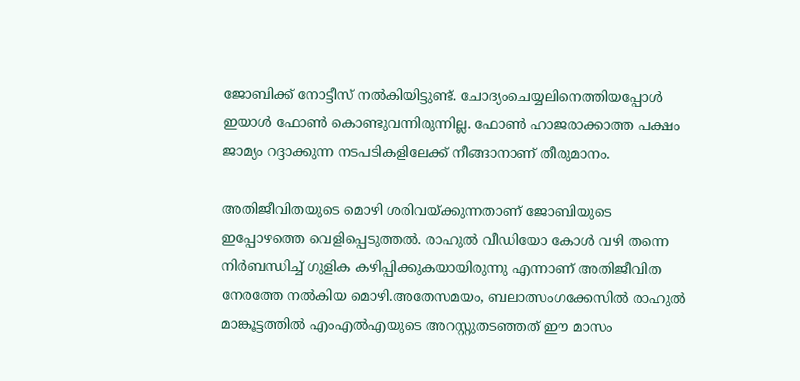ജോബിക്ക് നോട്ടീസ് നൽകിയിട്ടുണ്ട്. ചോദ്യംചെയ്യലിനെത്തിയപ്പോൾ ഇയാൾ ഫോൺ കൊണ്ടുവന്നിരുന്നില്ല. ഫോൺ ഹാജരാക്കാത്ത പക്ഷം ജാമ്യം റദ്ദാക്കുന്ന നടപടികളിലേക്ക് നീങ്ങാനാണ് തീരുമാനം.

അതിജീവിതയുടെ മൊഴി ശരിവയ്‌ക്കുന്നതാണ് ജോബിയുടെ ഇപ്പോഴത്തെ വെളിപ്പെടുത്തൽ. രാഹുൽ വീഡിയോ കോൾ വഴി തന്നെ നിർബന്ധിച്ച് ഗുളിക കഴിപ്പിക്കുകയായിരുന്നു എന്നാണ് അതിജീവിത നേരത്തേ നൽകിയ മൊഴി.അതേസമയം, ബലാത്സംഗക്കേസിൽ രാഹുൽ മാങ്കൂട്ടത്തിൽ എംഎൽഎയുടെ അറസ്റ്റുതടഞ്ഞത് ഈ മാസം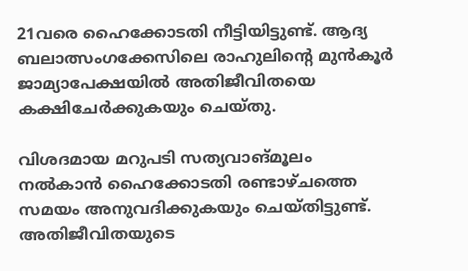21വരെ ഹൈക്കോടതി നീട്ടിയിട്ടുണ്ട്. ആദ്യ ബലാത്സംഗക്കേസിലെ രാഹുലിന്റെ മുൻകൂർ ജാമ്യാപേക്ഷയിൽ അതിജീവിതയെ കക്ഷിചേർക്കുകയും ചെയ്തു.

വിശദമായ മറുപടി സത്യവാങ്‌മൂലം നൽകാൻ ഹൈക്കോടതി രണ്ടാഴ്ചത്തെ സമയം അനുവദിക്കുകയും ചെയ്തിട്ടുണ്ട്. അതിജീവിതയുടെ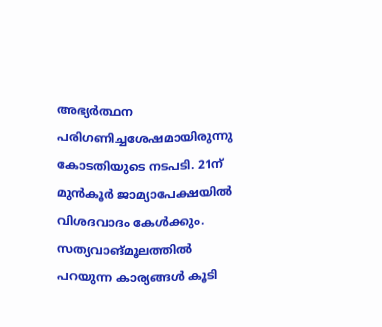അഭ്യർത്ഥന പരിഗണിച്ചശേഷമായിരുന്നു കോടതിയുടെ നടപടി. 21ന് മുൻകൂർ ജാമ്യാപേക്ഷയിൽ വിശദവാദം കേൾക്കും. സത്യവാങ്‌മൂലത്തിൽ പറയുന്ന കാര്യങ്ങൾ കൂടി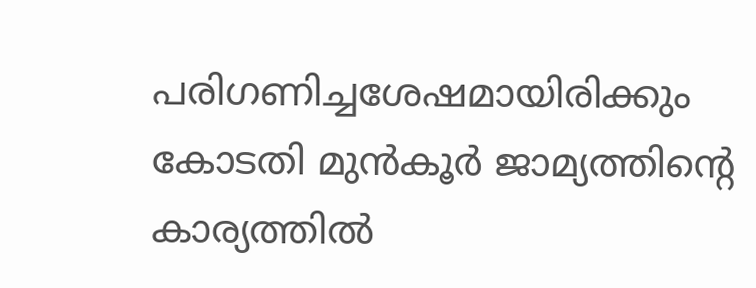പരിഗണിച്ചശേഷമായിരിക്കും കോടതി മുൻകൂർ ജാമ്യത്തിന്റെ കാര്യത്തിൽ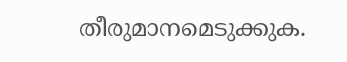തീരുമാനമെടുക്കുക.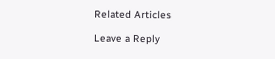Related Articles

Leave a Reply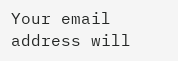Your email address will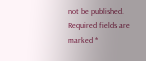not be published. Required fields are marked *